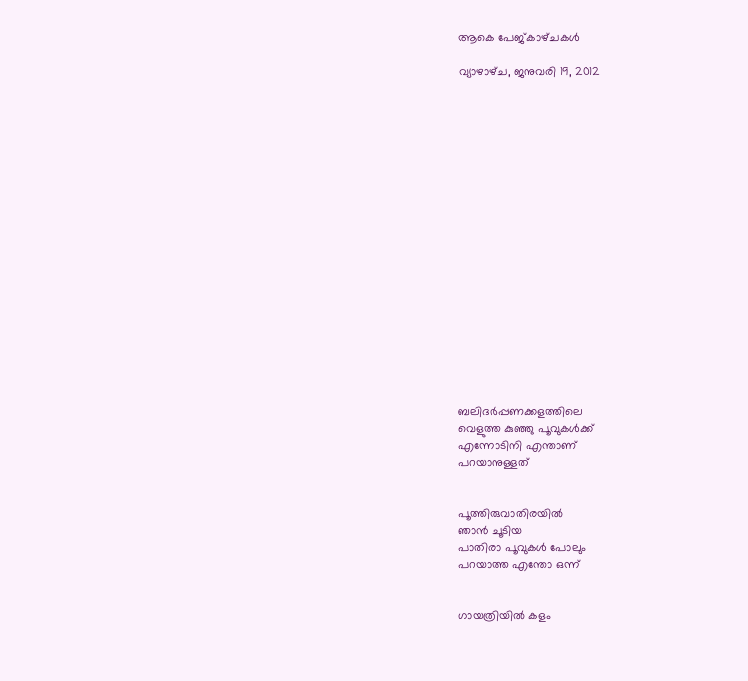ആകെ പേജ്‌കാഴ്‌ചകള്‍

വ്യാഴാഴ്‌ച, ജനുവരി 19, 2012



















ബലിദര്‍പ്പണക്കളത്തിലെ
വെളുത്ത കുഞ്ഞു പൂവുകള്‍ക്ക്
എന്നോടിനി എന്താണ്
പറയാനുള്ളത്


പൂത്തിരുവാതിരയില്‍
ഞാന്‍ ചൂടിയ
പാതിരാ പൂവുകള്‍ പോലും
പറയാത്ത എന്തോ ഒന്ന്


ഗായത്രിയില്‍ കളം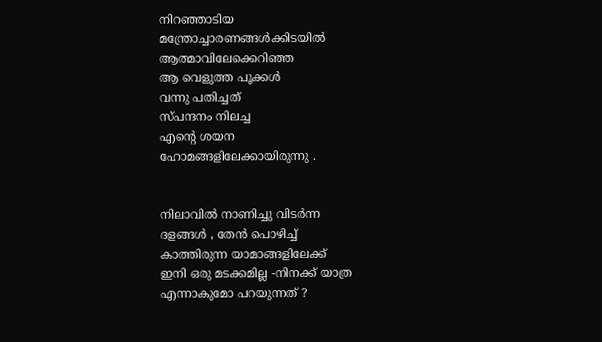നിറഞ്ഞാടിയ
മന്ത്രോച്ചാരണങ്ങള്‍ക്കിടയില്‍
ആത്മാവിലേക്കെറിഞ്ഞ
ആ വെളുത്ത പൂക്കള്‍
വന്നു പതിച്ചത്
സ്പന്ദനം നിലച്ച
എന്‍റെ ശയന
ഹോമങ്ങളിലേക്കായിരുന്നു .


നിലാവില്‍ നാണിച്ചു വിടര്‍ന്ന
ദളങ്ങള്‍ , തേന്‍ പൊഴിച്ച്
കാത്തിരുന്ന യാമാങ്ങളിലേക്ക്
ഇനി ഒരു മടക്കമില്ല -നിനക്ക് യാത്ര
എന്നാകുമോ പറയുന്നത് ?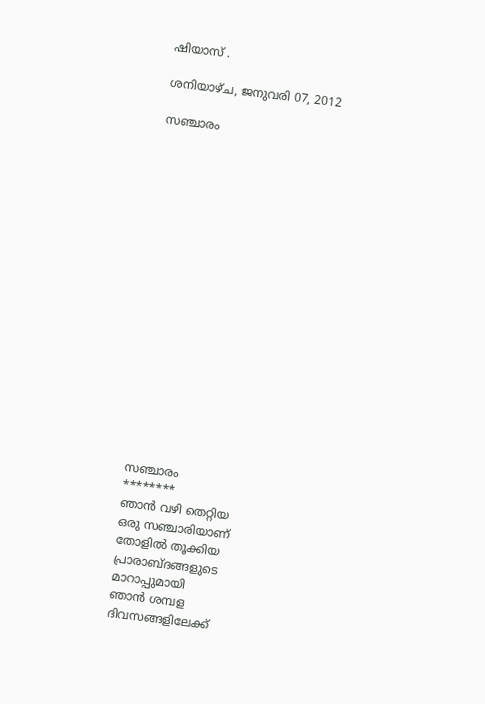ഷിയാസ് .

ശനിയാഴ്‌ച, ജനുവരി 07, 2012

സഞ്ചാരം


















സഞ്ചാരം
********
ഞാന്‍ വഴി തെറ്റിയ
ഒരു സഞ്ചാരിയാണ്
തോളില്‍ തൂക്കിയ
പ്രാരാബ്ദങ്ങളുടെ
മാറാപ്പുമായി
ഞാന്‍ ശമ്പള
ദിവസങ്ങളിലേക്ക്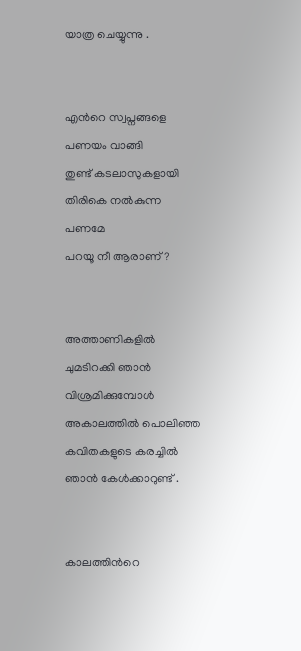യാത്ര ചെയ്യുന്നു .


എന്‍റെ സ്വപ്നങ്ങളെ
പണയം വാങ്ങി
തുണ്ട് കടലാസുകളായി
തിരികെ നല്‍കുന്ന
പണമേ
പറയൂ നീ ആരാണ് ?


അത്താണികളില്‍
ചുമടിറക്കി ഞാന്‍
വിശ്രമിക്കുമ്പോള്‍
അകാലത്തില്‍ പൊലിഞ്ഞ
കവിതകളുടെ കരച്ചില്‍
ഞാന്‍ കേള്‍ക്കാറുണ്ട് .


കാലത്തിന്‍റെ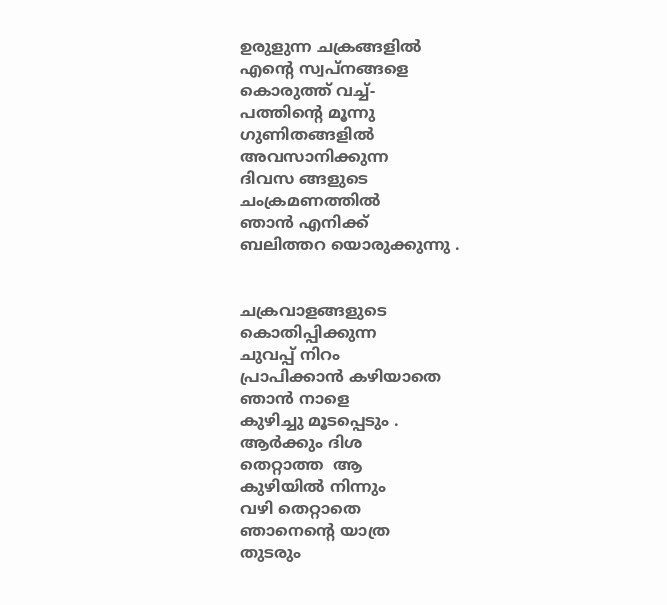ഉരുളുന്ന ചക്രങ്ങളില്‍
എന്‍റെ സ്വപ്നങ്ങളെ
കൊരുത്ത് വച്ച്-
പത്തിന്‍റെ മൂന്നു
ഗുണിതങ്ങളില്‍
അവസാനിക്കുന്ന
ദിവസ ങ്ങളുടെ
ചംക്രമണത്തില്‍
ഞാന്‍ എനിക്ക്
ബലിത്തറ യൊരുക്കുന്നു .


ചക്രവാളങ്ങളുടെ
കൊതിപ്പിക്കുന്ന
ചുവപ്പ് നിറം
പ്രാപിക്കാന്‍ കഴിയാതെ
ഞാന്‍ നാളെ
കുഴിച്ചു മൂടപ്പെടും .
ആര്‍ക്കും ദിശ
തെറ്റാത്ത  ആ
കുഴിയില്‍ നിന്നും
വഴി തെറ്റാതെ
ഞാനെന്‍റെ യാത്ര
തുടരും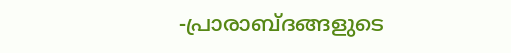-പ്രാരാബ്ദങ്ങളുടെ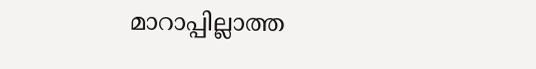മാറാപ്പില്ലാത്ത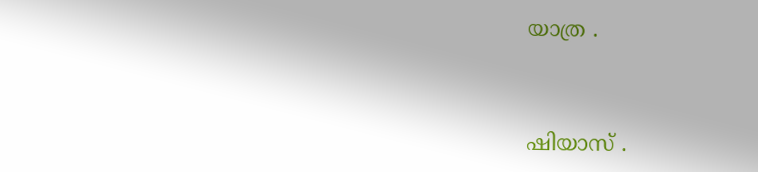യാത്ര .


ഷിയാസ് .